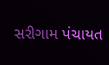સરીગામ પંચાયત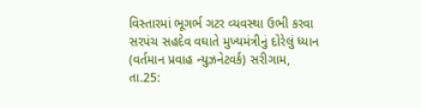વિસ્તારમાં ભૂગર્ભ ગટર વ્યવસ્થા ઉભી કરવા સરપંચ સહદેવ વઘાતે મુખ્યમંત્રીનું દોરેલું ધ્યાન
(વર્તમાન પ્રવાહ ન્યુઝનેટવર્ક) સરીગામ, તા.25: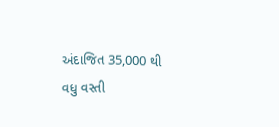અંદાજિત 35,000 થી વધુ વસ્તી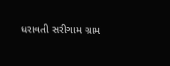ધરાવતી સરીગામ ગ્રામ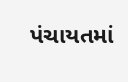પંચાયતમાં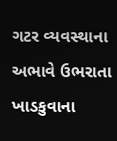ગટર વ્યવસ્થાના અભાવે ઉભરાતા ખાડકુવાના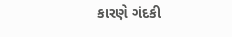કારણે ગંદકી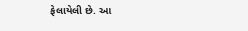ફેલાયેલી છે. આ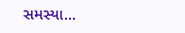સમસ્યા...